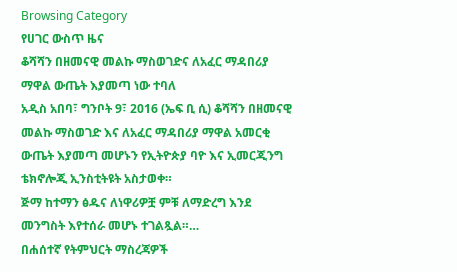Browsing Category
የሀገር ውስጥ ዜና
ቆሻሻን በዘመናዊ መልኩ ማስወገድና ለአፈር ማዳበሪያ ማዋል ውጤት እያመጣ ነው ተባለ
አዲስ አበባ፣ ግንቦት 9፣ 2016 (ኤፍ ቢ ሲ) ቆሻሻን በዘመናዊ መልኩ ማስወገድ እና ለአፈር ማዳበሪያ ማዋል አመርቂ ውጤት እያመጣ መሆኑን የኢትዮጵያ ባዮ እና ኢመርጂንግ ቴክኖሎጂ ኢንስቲትዩት አስታወቀ።
ጅማ ከተማን ፅዱና ለነዋሪዎቿ ምቹ ለማድረግ እንደ መንግስት እየተሰራ መሆኑ ተገልጿል።…
በሐሰተኛ የትምህርት ማስረጃዎች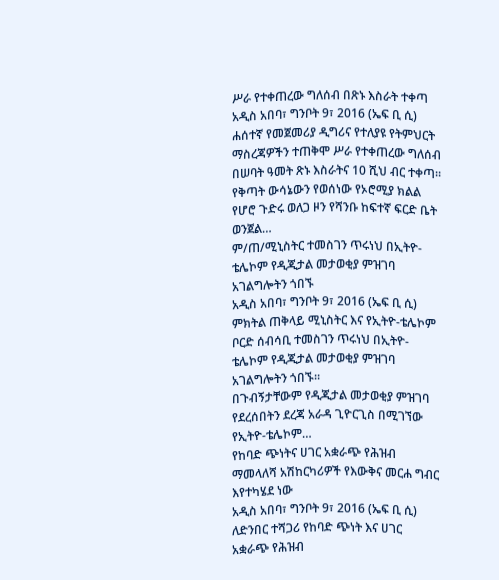ሥራ የተቀጠረው ግለሰብ በጽኑ እስራት ተቀጣ
አዲስ አበባ፣ ግንቦት 9፣ 2016 (ኤፍ ቢ ሲ) ሐሰተኛ የመጀመሪያ ዲግሪና የተለያዩ የትምህርት ማስረጃዎችን ተጠቅሞ ሥራ የተቀጠረው ግለሰብ በሠባት ዓመት ጽኑ እስራትና 10 ሺህ ብር ተቀጣ።
የቅጣት ውሳኔውን የወሰነው የኦሮሚያ ክልል የሆሮ ጉድሩ ወለጋ ዞን የሻንቡ ከፍተኛ ፍርድ ቤት ወንጀል…
ም/ጠ/ሚኒስትር ተመስገን ጥሩነህ በኢትዮ-ቴሌኮም የዲጂታል መታወቂያ ምዝገባ አገልግሎትን ጎበኙ
አዲስ አበባ፣ ግንቦት 9፣ 2016 (ኤፍ ቢ ሲ) ምክትል ጠቅላይ ሚኒስትር እና የኢትዮ-ቴሌኮም ቦርድ ሰብሳቢ ተመስገን ጥሩነህ በኢትዮ-ቴሌኮም የዲጂታል መታወቂያ ምዝገባ አገልግሎትን ጎበኙ።
በጉብኝታቸውም የዲጂታል መታወቂያ ምዝገባ የደረሰበትን ደረጃ አራዳ ጊዮርጊስ በሚገኘው የኢትዮ-ቴሌኮም…
የከባድ ጭነትና ሀገር አቋራጭ የሕዝብ ማመላለሻ አሽከርካሪዎች የእውቅና መርሐ ግብር እየተካሄደ ነው
አዲስ አበባ፣ ግንቦት 9፣ 2016 (ኤፍ ቢ ሲ) ለድንበር ተሻጋሪ የከባድ ጭነት እና ሀገር አቋራጭ የሕዝብ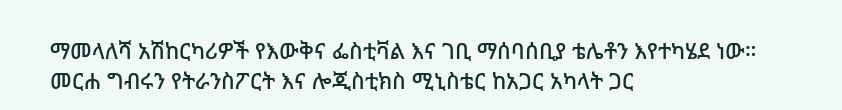ማመላለሻ አሽከርካሪዎች የእውቅና ፌስቲቫል እና ገቢ ማሰባሰቢያ ቴሌቶን እየተካሄደ ነው።
መርሐ ግብሩን የትራንስፖርት እና ሎጂስቲክስ ሚኒስቴር ከአጋር አካላት ጋር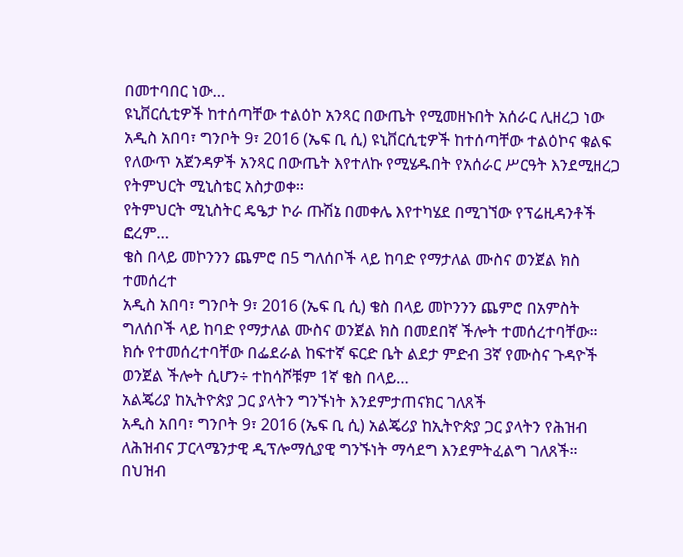በመተባበር ነው…
ዩኒቨርሲቲዎች ከተሰጣቸው ተልዕኮ አንጻር በውጤት የሚመዘኑበት አሰራር ሊዘረጋ ነው
አዲስ አበባ፣ ግንቦት 9፣ 2016 (ኤፍ ቢ ሲ) ዩኒቨርሲቲዎች ከተሰጣቸው ተልዕኮና ቁልፍ የለውጥ አጀንዳዎች አንጻር በውጤት እየተለኩ የሚሄዱበት የአሰራር ሥርዓት እንደሚዘረጋ የትምህርት ሚኒስቴር አስታወቀ፡፡
የትምህርት ሚኒስትር ዴዔታ ኮራ ጡሽኔ በመቀሌ እየተካሄደ በሚገኘው የፕሬዚዳንቶች ፎረም…
ቄስ በላይ መኮንንን ጨምሮ በ5 ግለሰቦች ላይ ከባድ የማታለል ሙስና ወንጀል ክስ ተመሰረተ
አዲስ አበባ፣ ግንቦት 9፣ 2016 (ኤፍ ቢ ሲ) ቄስ በላይ መኮንንን ጨምሮ በአምስት ግለሰቦች ላይ ከባድ የማታለል ሙስና ወንጀል ክስ በመደበኛ ችሎት ተመሰረተባቸው።
ክሱ የተመሰረተባቸው በፌደራል ከፍተኛ ፍርድ ቤት ልደታ ምድብ 3ኛ የሙስና ጉዳዮች ወንጀል ችሎት ሲሆን÷ ተከሳሾቹም 1ኛ ቄስ በላይ…
አልጄሪያ ከኢትዮጵያ ጋር ያላትን ግንኙነት እንደምታጠናክር ገለጸች
አዲስ አበባ፣ ግንቦት 9፣ 2016 (ኤፍ ቢ ሲ) አልጄሪያ ከኢትዮጵያ ጋር ያላትን የሕዝብ ለሕዝብና ፓርላሜንታዊ ዲፕሎማሲያዊ ግንኙነት ማሳደግ እንደምትፈልግ ገለጸች።
በህዝብ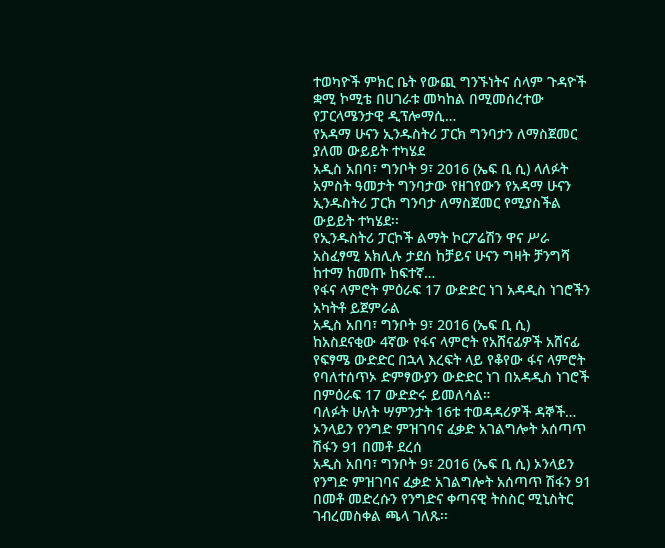ተወካዮች ምክር ቤት የውጪ ግንኙነትና ሰላም ጉዳዮች ቋሚ ኮሚቴ በሀገራቱ መካከል በሚመሰረተው የፓርላሜንታዊ ዲፕሎማሲ…
የአዳማ ሁናን ኢንዱስትሪ ፓርክ ግንባታን ለማስጀመር ያለመ ውይይት ተካሄደ
አዲስ አበባ፣ ግንቦት 9፣ 2016 (ኤፍ ቢ ሲ) ላለፉት አምስት ዓመታት ግንባታው የዘገየውን የአዳማ ሁናን ኢንዱስትሪ ፓርክ ግንባታ ለማስጀመር የሚያስችል ውይይት ተካሄደ፡፡
የኢንዱስትሪ ፓርኮች ልማት ኮርፖሬሽን ዋና ሥራ አስፈፃሚ አክሊሉ ታደሰ ከቻይና ሁናን ግዛት ቻንግሻ ከተማ ከመጡ ከፍተኛ…
የፋና ላምሮት ምዕራፍ 17 ውድድር ነገ አዳዲስ ነገሮችን አካትቶ ይጀምራል
አዲስ አበባ፣ ግንቦት 9፣ 2016 (ኤፍ ቢ ሲ) ከአስደናቂው 4ኛው የፋና ላምሮት የአሸናፊዎች አሸናፊ የፍፃሜ ውድድር በኋላ እረፍት ላይ የቆየው ፋና ላምሮት የባለተሰጥኦ ድምፃውያን ውድድር ነገ በአዳዲስ ነገሮች በምዕራፍ 17 ውድድሩ ይመለሳል።
ባለፉት ሁለት ሣምንታት 16ቱ ተወዳዳሪዎች ዳኞች…
ኦንላይን የንግድ ምዝገባና ፈቃድ አገልግሎት አሰጣጥ ሽፋን 91 በመቶ ደረሰ
አዲስ አበባ፣ ግንቦት 9፣ 2016 (ኤፍ ቢ ሲ) ኦንላይን የንግድ ምዝገባና ፈቃድ አገልግሎት አሰጣጥ ሽፋን 91 በመቶ መድረሱን የንግድና ቀጣናዊ ትስስር ሚኒስትር ገብረመስቀል ጫላ ገለጹ፡፡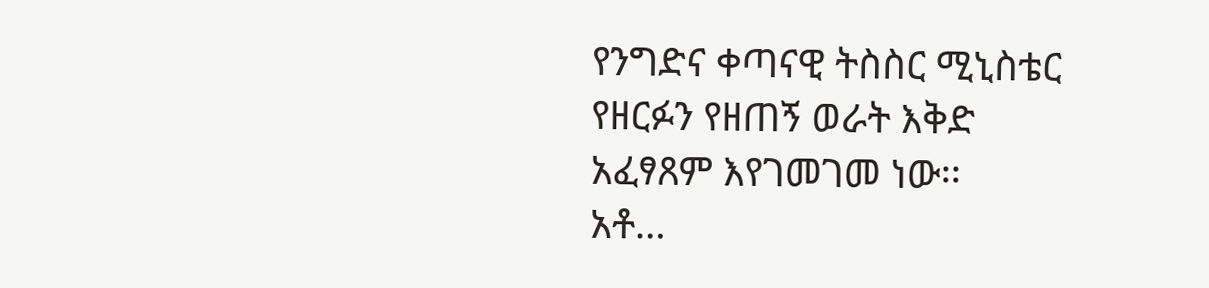የንግድና ቀጣናዊ ትስስር ሚኒስቴር የዘርፉን የዘጠኝ ወራት እቅድ አፈፃጸም እየገመገመ ነው፡፡
አቶ…